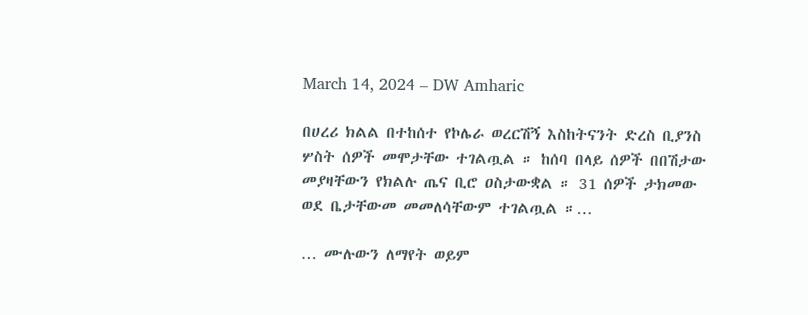March 14, 2024 – DW Amharic

በሀረሪ ክልል በተከሰተ የኮሌራ ወረርሽኝ እስከትናንት ድረስ ቢያንስ ሦስት ሰዎች መሞታቸው ተገልጧል ። ከሰባ በላይ ሰዎች በበሽታው መያዛቸውን የክልሉ ጤና ቢሮ ዐስታውቋል ። 31 ሰዎች ታክመው ወደ ቤታቸውመ መመለሳቸውም ተገልጧል ።…

… ሙሉውን ለማየት ወይም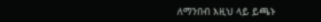ለማንበብ እዚህ ላይ ይጫኑ